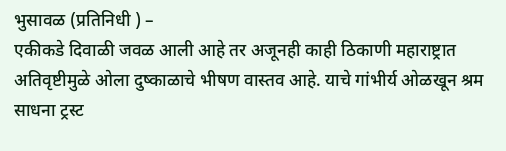भुसावळ (प्रतिनिधी ) –
एकीकडे दिवाळी जवळ आली आहे तर अजूनही काही ठिकाणी महाराष्ट्रात अतिवृष्टीमुळे ओला दुष्काळाचे भीषण वास्तव आहे. याचे गांभीर्य ओळखून श्रम साधना ट्रस्ट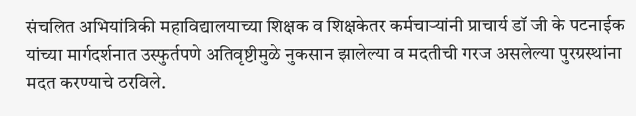संचलित अभियांत्रिकी महाविद्यालयाच्या शिक्षक व शिक्षकेतर कर्मचाऱ्यांनी प्राचार्य डॉ जी के पटनाईक यांच्या मार्गदर्शनात उस्फुर्तपणे अतिवृष्टीमुळे नुकसान झालेल्या व मदतीची गरज असलेल्या पुरग्रस्थांना मदत करण्याचे ठरविले.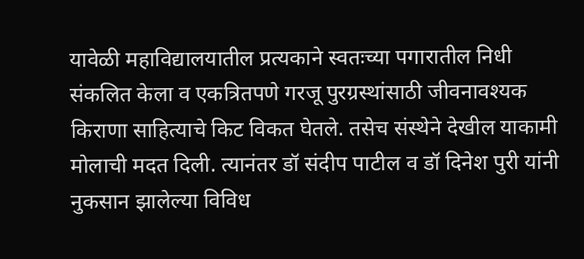यावेळी महाविद्यालयातील प्रत्यकाने स्वतःच्या पगारातील निधी संकलित केला व एकत्रितपणे गरजू पुरग्रस्थांसाठी जीवनावश्यक किराणा साहित्याचे किट विकत घेतले. तसेच संस्थेने देखील याकामी मोलाची मदत दिली. त्यानंतर डॉ संदीप पाटील व डॉ दिनेश पुरी यांनी नुकसान झालेल्या विविध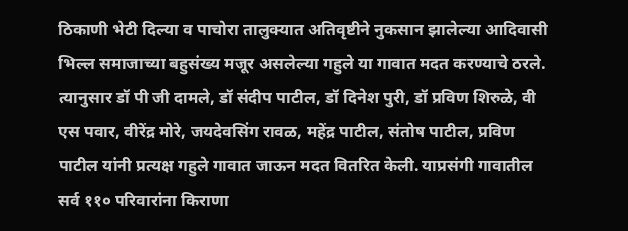ठिकाणी भेटी दिल्या व पाचोरा तालुक्यात अतिवृष्टीने नुकसान झालेल्या आदिवासी भिल्ल समाजाच्या बहुसंख्य मजूर असलेल्या गहुले या गावात मदत करण्याचे ठरले.
त्यानुसार डॉ पी जी दामले, डॉ संदीप पाटील, डॉ दिनेश पुरी, डॉ प्रविण शिरुळे, वी एस पवार, वीरेंद्र मोरे, जयदेवसिंग रावळ, महेंद्र पाटील, संतोष पाटील, प्रविण पाटील यांनी प्रत्यक्ष गहुले गावात जाऊन मदत वितरित केली. याप्रसंगी गावातील सर्व ११० परिवारांना किराणा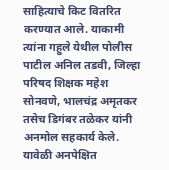साहित्याचे किट वितरित करण्यात आले. याकामी त्यांना गहुले येथील पोलीस पाटील अनिल तडवी, जिल्हा परिषद शिक्षक महेश सोनवणे, भालचंद्र अमृतकर तसेच डिगंबर तळेकर यांनी अनमोल सहकार्य केले.
यावेळी अनपेक्षित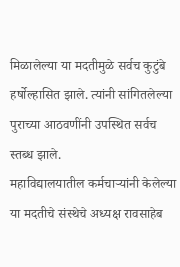मिळालेल्या या मदतीमुळे सर्वच कुटुंबे हर्षोल्हासित झाले. त्यांनी सांगितलेल्या पुराच्या आठवणींनी उपस्थित सर्वच स्तब्ध झाले.
महाविद्यालयातील कर्मचाऱ्यांनी केलेल्या या मदतीचे संस्थेचे अध्यक्ष रावसाहेब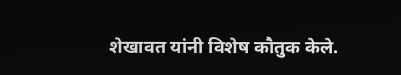शेखावत यांनी विशेष कौतुक केले.